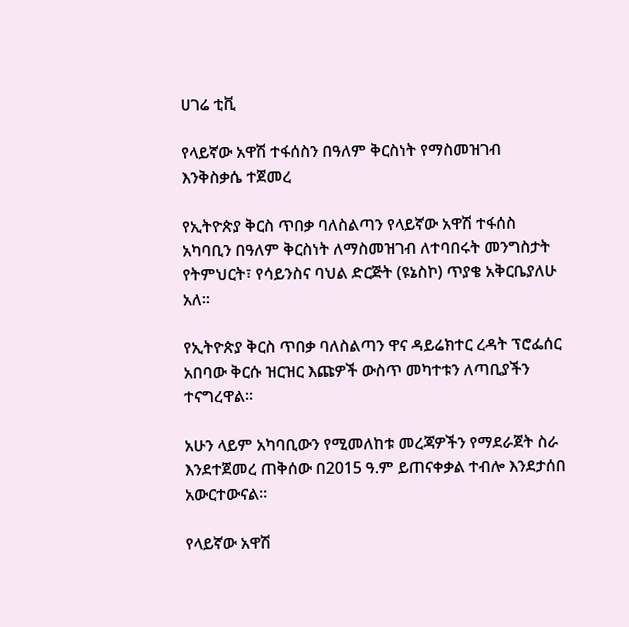ሀገሬ ቲቪ

የላይኛው አዋሽ ተፋሰስን በዓለም ቅርስነት የማስመዝገብ እንቅስቃሴ ተጀመረ

የኢትዮጵያ ቅርስ ጥበቃ ባለስልጣን የላይኛው አዋሽ ተፋሰስ አካባቢን በዓለም ቅርስነት ለማስመዝገብ ለተባበሩት መንግስታት የትምህርት፣ የሳይንስና ባህል ድርጅት (ዩኔስኮ) ጥያቄ አቅርቤያለሁ አለ።

የኢትዮጵያ ቅርስ ጥበቃ ባለስልጣን ዋና ዳይሬክተር ረዳት ፕሮፌሰር አበባው ቅርሱ ዝርዝር እጩዎች ውስጥ መካተቱን ለጣቢያችን ተናግረዋል።

አሁን ላይም አካባቢውን የሚመለከቱ መረጃዎችን የማደራጀት ስራ እንደተጀመረ ጠቅሰው በ2015 ዓ.ም ይጠናቀቃል ተብሎ እንደታሰበ አውርተውናል።

የላይኛው አዋሽ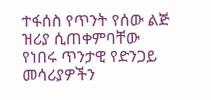ተፋሰስ የጥንት የሰው ልጅ ዝሪያ ሲጠቀምባቸው የነበሩ ጥንታዊ የድንጋይ መሳሪያዎችን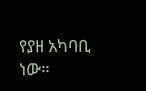የያዘ አካባቢ ነው።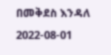በመቅደስ እንዳለ
2022-08-01